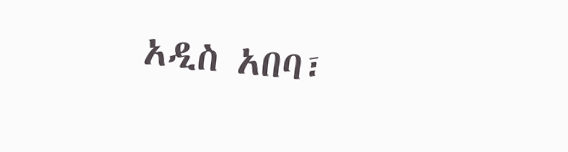አዲስ አበባ፣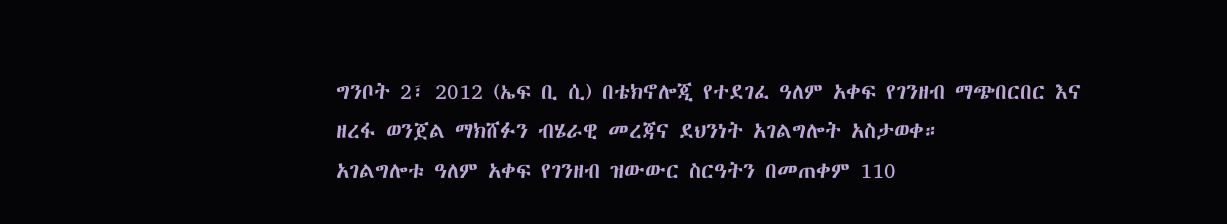ግንቦት 2፣ 2012 (ኤፍ ቢ ሲ) በቴክኖሎጂ የተደገፈ ዓለም አቀፍ የገንዘብ ማጭበርበር እና ዘረፋ ወንጀል ማክሸፉን ብሄራዊ መረጃና ደህንነት አገልግሎት አስታወቀ።
አገልግሎቱ ዓለም አቀፍ የገንዘብ ዝውውር ስርዓትን በመጠቀም 110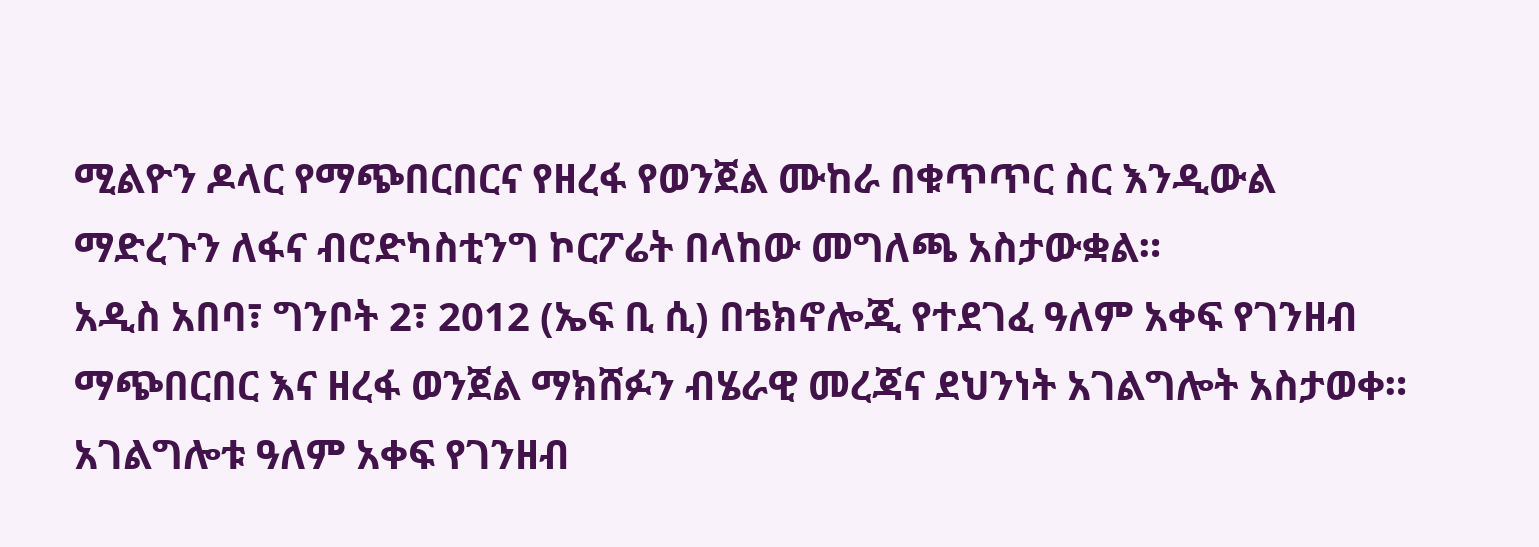ሚልዮን ዶላር የማጭበርበርና የዘረፋ የወንጀል ሙከራ በቁጥጥር ስር እንዲውል ማድረጉን ለፋና ብሮድካስቲንግ ኮርፖሬት በላከው መግለጫ አስታውቋል።
አዲስ አበባ፣ ግንቦት 2፣ 2012 (ኤፍ ቢ ሲ) በቴክኖሎጂ የተደገፈ ዓለም አቀፍ የገንዘብ ማጭበርበር እና ዘረፋ ወንጀል ማክሸፉን ብሄራዊ መረጃና ደህንነት አገልግሎት አስታወቀ።
አገልግሎቱ ዓለም አቀፍ የገንዘብ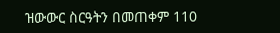ዝውውር ስርዓትን በመጠቀም 110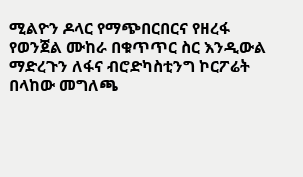ሚልዮን ዶላር የማጭበርበርና የዘረፋ የወንጀል ሙከራ በቁጥጥር ስር እንዲውል ማድረጉን ለፋና ብሮድካስቲንግ ኮርፖሬት በላከው መግለጫ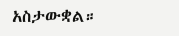አስታውቋል።